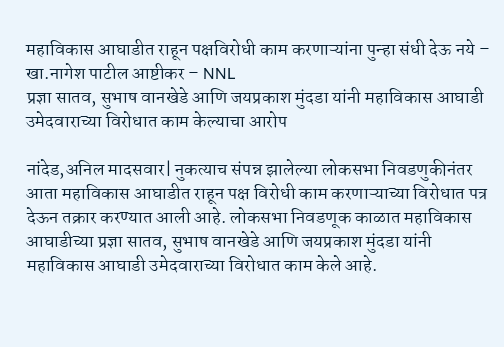महाविकास आघाडीत राहून पक्षविरोधी काम करणाऱ्यांना पुन्हा संधी देऊ नये – खा.नागेश पाटील आष्टीकर – NNL
प्रज्ञा सातव, सुभाष वानखेडे आणि जयप्रकाश मुंदडा यांनी महाविकास आघाडी उमेदवाराच्या विरोधात काम केल्याचा आरोप

नांदेड,अनिल मादसवार| नुकत्याच संपन्न झालेल्या लोकसभा निवडणुकीनंतर आता महाविकास आघाडीत राहून पक्ष विरोधी काम करणाऱ्याच्या विरोधात पत्र देऊन तक्रार करण्यात आली आहे. लोकसभा निवडणूक काळात महाविकास आघाडीच्या प्रज्ञा सातव, सुभाष वानखेडे आणि जयप्रकाश मुंदडा यांनी महाविकास आघाडी उमेदवाराच्या विरोधात काम केले आहे.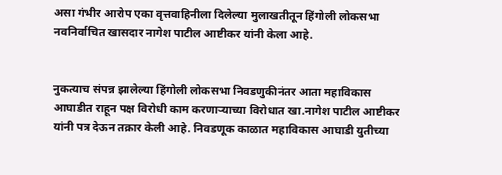असा गंभीर आरोप एका वृत्तवाहिनीला दिलेल्या मुलाखतीतून हिंगोली लोकसभा नवनिर्वाचित खासदार नागेश पाटील आष्टीकर यांनी केला आहे.


नुकत्याच संपन्न झालेल्या हिंगोली लोकसभा निवडणुकीनंतर आता महाविकास आघाडीत राहून पक्ष विरोधी काम करणाऱ्याच्या विरोधात खा.नागेश पाटील आष्टीकर यांनी पत्र देऊन तक्रार केली आहे. निवडणूक काळात महाविकास आघाडी युतीच्या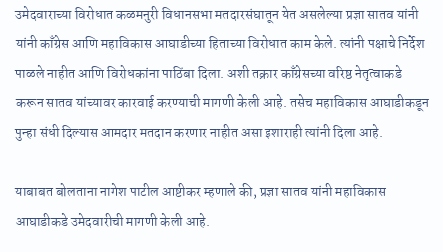उमेदवाराच्या विरोधात कळमनुरी विधानसभा मतदारसंघातून येत असलेल्या प्रज्ञा सातव यांनी यांनी काँग्रेस आणि महाविकास आघाडीच्या हिताच्या विरोधात काम केले. त्यांनी पक्षाचे निर्देश पाळले नाहीत आणि विरोधकांना पाठिंबा दिला. अशी तक्रार काँग्रेसच्या वरिष्ठ नेतृत्वाकडे करून सातव यांच्यावर कारवाई करण्याची मागणी केली आहे. तसेच महाविकास आघाडीकडून पुन्हा संधी दिल्यास आमदार मतदान करणार नाहीत असा इशाराही त्यांनी दिला आहे.

याबाबत बोलताना नागेश पाटील आष्टीकर म्हणाले की, प्रज्ञा सातव यांनी महाविकास आघाडीकडे उमेदवारीची मागणी केली आहे.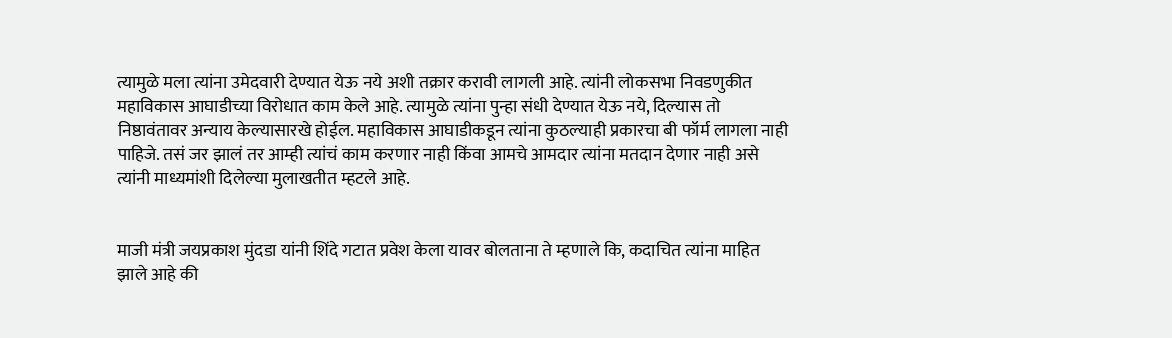त्यामुळे मला त्यांना उमेदवारी देण्यात येऊ नये अशी तक्रार करावी लागली आहे. त्यांनी लोकसभा निवडणुकीत महाविकास आघाडीच्या विरोधात काम केले आहे. त्यामुळे त्यांना पुन्हा संधी देण्यात येऊ नये, दिल्यास तो निष्ठावंतावर अन्याय केल्यासारखे होईल. महाविकास आघाडीकडून त्यांना कुठल्याही प्रकारचा बी फॉर्म लागला नाही पाहिजे. तसं जर झालं तर आम्ही त्यांचं काम करणार नाही किंवा आमचे आमदार त्यांना मतदान देणार नाही असे त्यांनी माध्यमांशी दिलेल्या मुलाखतीत म्हटले आहे.


माजी मंत्री जयप्रकाश मुंदडा यांनी शिंदे गटात प्रवेश केला यावर बोलताना ते म्हणाले कि, कदाचित त्यांना माहित झाले आहे की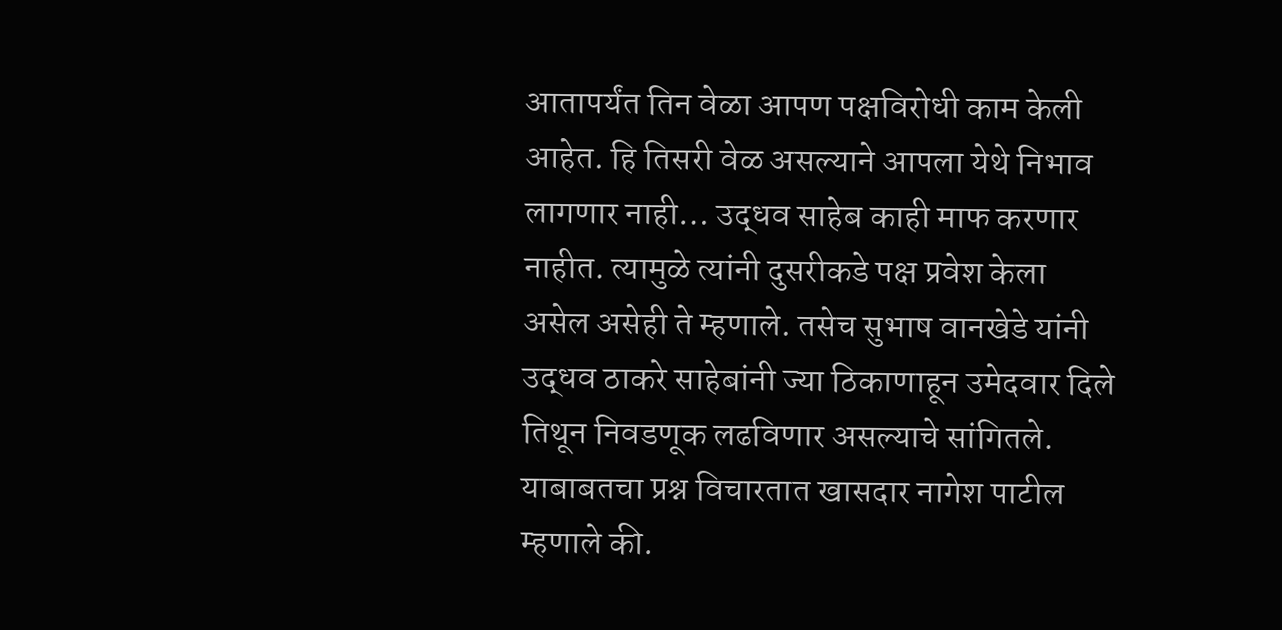आतापर्यंत तिन वेळा आपण पक्षविरोधी काम केली आहेत. हि तिसरी वेळ असल्याने आपला येथे निभाव लागणार नाही… उद्धव साहेब काही माफ करणार नाहीत. त्यामुळे त्यांनी दुसरीकडे पक्ष प्रवेश केला असेल असेही ते म्हणाले. तसेच सुभाष वानखेडे यांनी उद्धव ठाकरे साहेबांनी ज्या ठिकाणाहून उमेदवार दिले तिथून निवडणूक लढविणार असल्याचे सांगितले. याबाबतचा प्रश्न विचारतात खासदार नागेश पाटील म्हणाले की.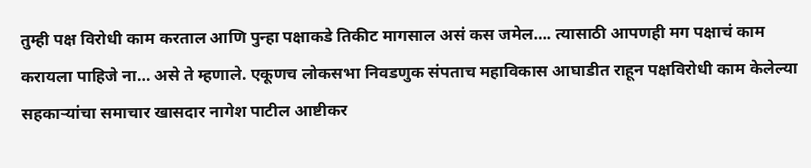तुम्ही पक्ष विरोधी काम करताल आणि पुन्हा पक्षाकडे तिकीट मागसाल असं कस जमेल…. त्यासाठी आपणही मग पक्षाचं काम करायला पाहिजे ना… असे ते म्हणाले. एकूणच लोकसभा निवडणुक संपताच महाविकास आघाडीत राहून पक्षविरोधी काम केलेल्या सहकाऱ्यांचा समाचार खासदार नागेश पाटील आष्टीकर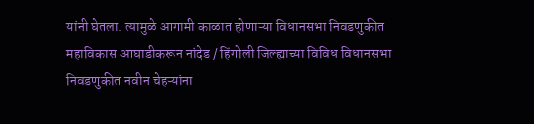यांनी घेतला. त्यामुळे आगामी काळात होणाऱ्या विधानसभा निवडणुकीत महाविकास आघाडीकरून नांदेड / हिंगोली जिल्ह्याच्या विविध विधानसभा निवडणुकीत नवीन चेहऱ्यांना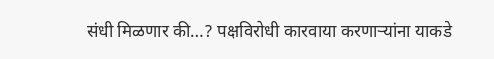संधी मिळणार की…? पक्षविरोधी कारवाया करणाऱ्यांना याकडे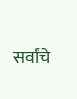सर्वांचे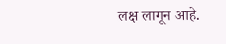लक्ष लागून आहे.